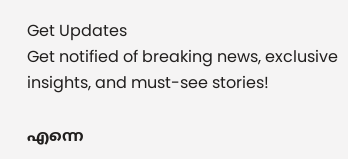Get Updates
Get notified of breaking news, exclusive insights, and must-see stories!

എന്നെ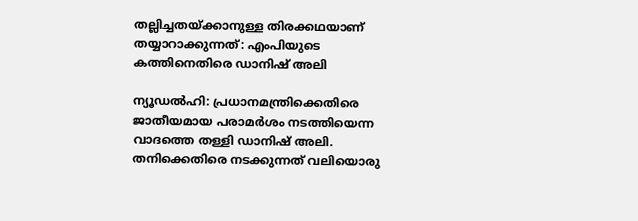തല്ലിച്ചതയ്ക്കാനുള്ള തിരക്കഥയാണ് തയ്യാറാക്കുന്നത്: എംപിയുടെ കത്തിനെതിരെ ഡാനിഷ് അലി

ന്യൂഡല്‍ഹി: പ്രധാനമന്ത്രിക്കെതിരെ ജാതീയമായ പരാമര്‍ശം നടത്തിയെന്ന വാദത്തെ തള്ളി ഡാനിഷ് അലി. തനിക്കെതിരെ നടക്കുന്നത് വലിയൊരു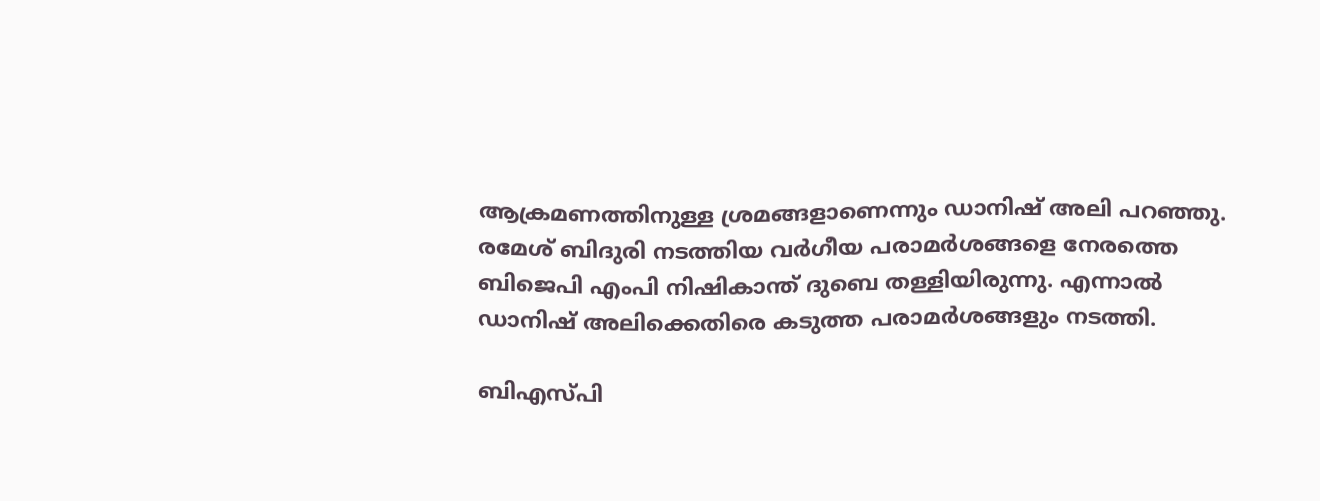ആക്രമണത്തിനുള്ള ശ്രമങ്ങളാണെന്നും ഡാനിഷ് അലി പറഞ്ഞു. രമേശ് ബിദുരി നടത്തിയ വര്‍ഗീയ പരാമര്‍ശങ്ങളെ നേരത്തെ ബിജെപി എംപി നിഷികാന്ത് ദുബെ തള്ളിയിരുന്നു. എന്നാല്‍ ഡാനിഷ് അലിക്കെതിരെ കടുത്ത പരാമര്‍ശങ്ങളും നടത്തി.

ബിഎസ്പി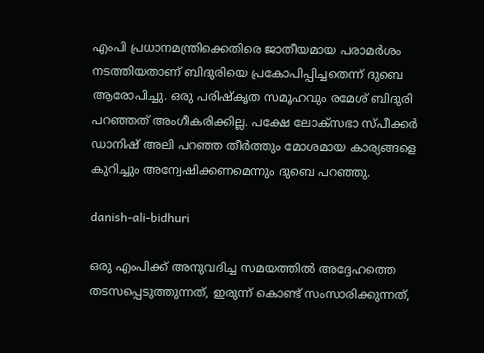എംപി പ്രധാനമന്ത്രിക്കെതിരെ ജാതീയമായ പരാമര്‍ശം നടത്തിയതാണ് ബിദുരിയെ പ്രകോപിപ്പിച്ചതെന്ന് ദുബെ ആരോപിച്ചു. ഒരു പരിഷ്‌കൃത സമൂഹവും രമേശ് ബിദുരി പറഞ്ഞത് അംഗീകരിക്കില്ല. പക്ഷേ ലോക്‌സഭാ സ്പീക്കര്‍ ഡാനിഷ് അലി പറഞ്ഞ തീര്‍ത്തും മോശമായ കാര്യങ്ങളെ കുറിച്ചും അന്വേഷിക്കണമെന്നും ദുബെ പറഞ്ഞു.

danish-ali-bidhuri

ഒരു എംപിക്ക് അനുവദിച്ച സമയത്തില്‍ അദ്ദേഹത്തെ തടസപ്പെടുത്തുന്നത്, ഇരുന്ന് കൊണ്ട് സംസാരിക്കുന്നത്,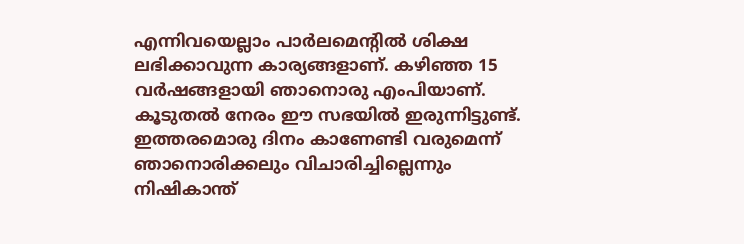എന്നിവയെല്ലാം പാര്‍ലമെന്റില്‍ ശിക്ഷ ലഭിക്കാവുന്ന കാര്യങ്ങളാണ്. കഴിഞ്ഞ 15 വര്‍ഷങ്ങളായി ഞാനൊരു എംപിയാണ്. കൂടുതല്‍ നേരം ഈ സഭയില്‍ ഇരുന്നിട്ടുണ്ട്. ഇത്തരമൊരു ദിനം കാണേണ്ടി വരുമെന്ന് ഞാനൊരിക്കലും വിചാരിച്ചില്ലെന്നും നിഷികാന്ത്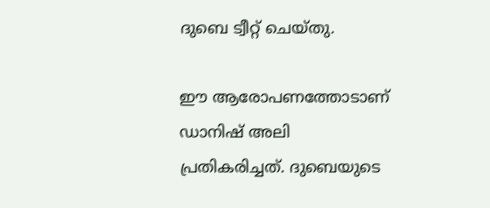ദുബെ ട്വീറ്റ് ചെയ്തു.

ഈ ആരോപണത്തോടാണ് ഡാനിഷ് അലി പ്രതികരിച്ചത്. ദുബെയുടെ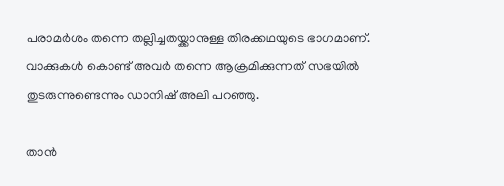പരാമര്‍ശം തന്നെ തല്ലിച്ചതയ്ക്കാനുള്ള തിരക്കഥയുടെ ഭാഗമാണ്. വാക്കുകള്‍ കൊണ്ട് അവര്‍ തന്നെ ആക്രമിക്കുന്നത് സഭയില്‍ തുടരുന്നുണ്ടെന്നും ഡാനിഷ് അലി പറഞ്ഞു.

താന്‍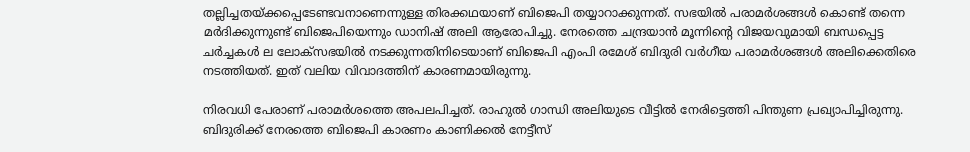തല്ലിച്ചതയ്ക്കപ്പെടേണ്ടവനാണെന്നുള്ള തിരക്കഥയാണ് ബിജെപി തയ്യാറാക്കുന്നത്. സഭയില്‍ പരാമര്‍ശങ്ങള്‍ കൊണ്ട് തന്നെ മര്‍ദിക്കുന്നുണ്ട് ബിജെപിയെന്നും ഡാനിഷ് അലി ആരോപിച്ചു. നേരത്തെ ചന്ദ്രയാന്‍ മൂന്നിന്റെ വിജയവുമായി ബന്ധപ്പെട്ട ചര്‍ച്ചകള്‍ ല ലോക്‌സഭയില്‍ നടക്കുന്നതിനിടെയാണ് ബിജെപി എംപി രമേശ് ബിദുരി വര്‍ഗീയ പരാമര്‍ശങ്ങള്‍ അലിക്കെതിരെ നടത്തിയത്. ഇത് വലിയ വിവാദത്തിന് കാരണമായിരുന്നു.

നിരവധി പേരാണ് പരാമര്‍ശത്തെ അപലപിച്ചത്. രാഹുല്‍ ഗാന്ധി അലിയുടെ വീട്ടില്‍ നേരിട്ടെത്തി പിന്തുണ പ്രഖ്യാപിച്ചിരുന്നു. ബിദുരിക്ക് നേരത്തെ ബിജെപി കാരണം കാണിക്കല്‍ നേട്ടീസ്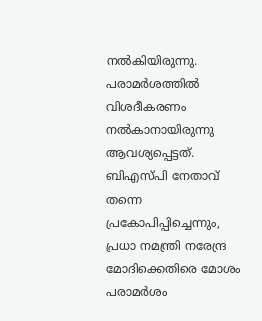നല്‍കിയിരുന്നു. പരാമര്‍ശത്തില്‍ വിശദീകരണം നല്‍കാനായിരുന്നു ആവശ്യപ്പെട്ടത്. ബിഎസ്പി നേതാവ് തന്നെ പ്രകോപിപ്പിച്ചെന്നും, പ്രധാ നമന്ത്രി നരേന്ദ്ര മോദിക്കെതിരെ മോശം പരാമര്‍ശം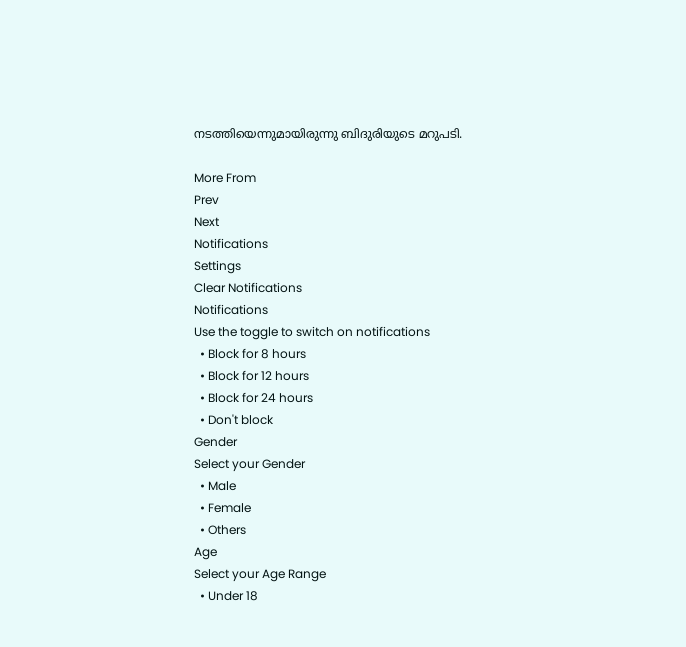നടത്തിയെന്നുമായിരുന്നു ബിദുരിയുടെ മറുപടി.

More From
Prev
Next
Notifications
Settings
Clear Notifications
Notifications
Use the toggle to switch on notifications
  • Block for 8 hours
  • Block for 12 hours
  • Block for 24 hours
  • Don't block
Gender
Select your Gender
  • Male
  • Female
  • Others
Age
Select your Age Range
  • Under 18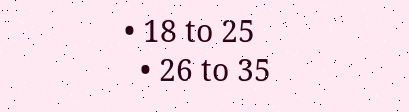• 18 to 25
  • 26 to 35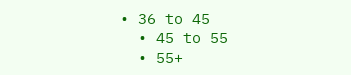• 36 to 45
  • 45 to 55
  • 55+